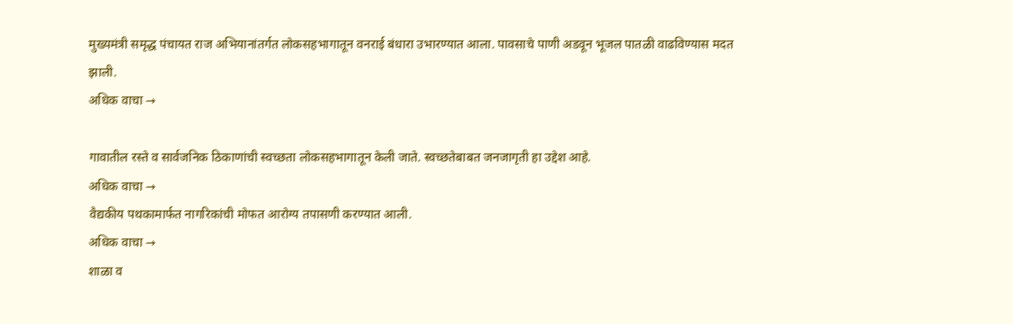मुख्यमंत्री समृद्ध पंचायत राज अभियानांतर्गत लोकसहभागातून वनराई बंधारा उभारण्यात आला. पावसाचे पाणी अडवून भूजल पातळी वाढविण्यास मदत झाली.
अधिक वाचा →

गावातील रस्ते व सार्वजनिक ठिकाणांची स्वच्छता लोकसहभागातून केली जाते. स्वच्छतेबाबत जनजागृती हा उद्देश आहे.
अधिक वाचा →
वैद्यकीय पथकामार्फत नागरिकांची मोफत आरोग्य तपासणी करण्यात आली.
अधिक वाचा →
शाळा व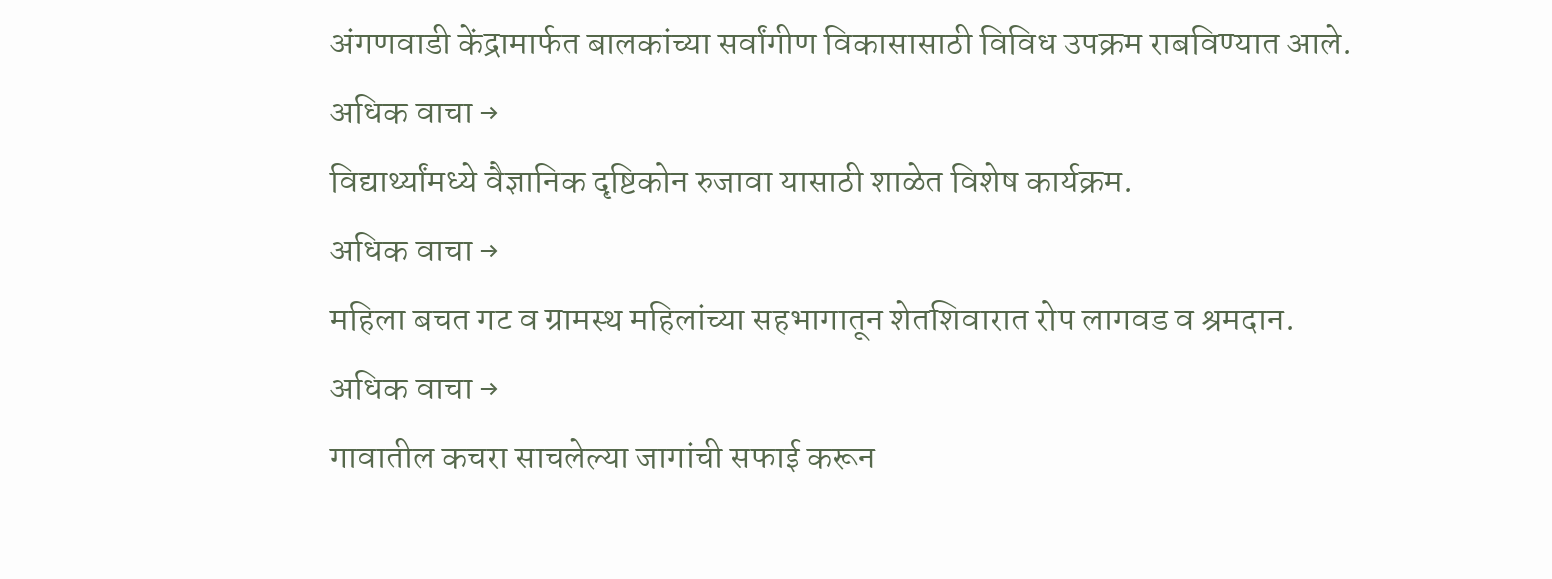अंगणवाडी केंद्रामार्फत बालकांच्या सर्वांगीण विकासासाठी विविध उपक्रम राबविण्यात आले.
अधिक वाचा →
विद्यार्थ्यांमध्ये वैज्ञानिक दृष्टिकोन रुजावा यासाठी शाळेत विशेष कार्यक्रम.
अधिक वाचा →
महिला बचत गट व ग्रामस्थ महिलांच्या सहभागातून शेतशिवारात रोप लागवड व श्रमदान.
अधिक वाचा →
गावातील कचरा साचलेल्या जागांची सफाई करून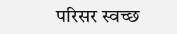परिसर स्वच्छ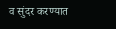व सुंदर करण्यात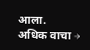आला.
अधिक वाचा →